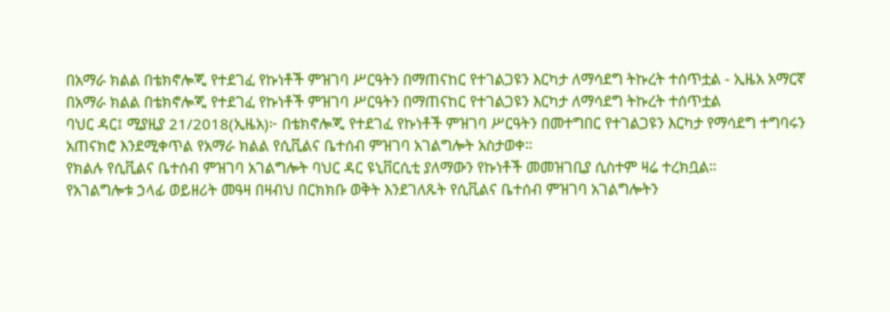በአማራ ክልል በቴክኖሎጂ የተደገፈ የኩነቶች ምዝገባ ሥርዓትን በማጠናከር የተገልጋዩን እርካታ ለማሳደግ ትኩረት ተሰጥቷል - ኢዜአ አማርኛ
በአማራ ክልል በቴክኖሎጂ የተደገፈ የኩነቶች ምዝገባ ሥርዓትን በማጠናከር የተገልጋዩን እርካታ ለማሳደግ ትኩረት ተሰጥቷል
ባህር ዳር፤ ሚያዚያ 21/2018(ኢዜአ)፦ በቴክኖሎጂ የተደገፈ የኩነቶች ምዝገባ ሥርዓትን በመተግበር የተገልጋዩን እርካታ የማሳደግ ተግባሩን አጠናክሮ እንደሚቀጥል የአማራ ክልል የሲቪልና ቤተሰብ ምዝገባ አገልግሎት አስታወቀ።
የክልሉ የሲቪልና ቤተሰብ ምዝገባ አገልግሎት ባህር ዳር ዩኒቨርሲቲ ያለማውን የኩነቶች መመዝገቢያ ሲስተም ዛሬ ተረክቧል።
የአገልግሎቱ ኃላፊ ወይዘሪት መዓዛ በዛብህ በርክክቡ ወቅት እንደገለጹት የሲቪልና ቤተሰብ ምዝገባ አገልግሎትን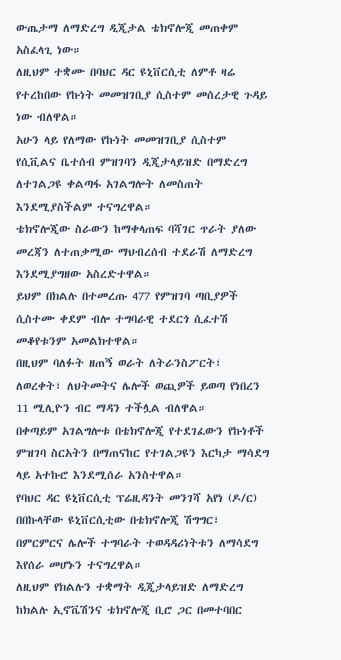ውጤታማ ለማድረግ ዲጂታል ቴክኖሎጂ መጠቀም አስፈላጊ ነው።
ለዚህም ተቋሙ በባህር ዳር ዩኒቨርሲቲ ለምቶ ዛሬ የተረከበው የኩነት መመዝገቢያ ሲስተም መሰረታዊ ጉዳይ ነው ብለዋል።
አሁን ላይ የለማው የኩነት መመዝገቢያ ሲስተም የሲቪልና ቤተሰብ ምዝገባን ዲጂታላይዝድ በማድረግ ለተገልጋዩ ቀልጣፋ አገልግሎት ለመስጠት እንደሚያስችልም ተናግረዋል።
ቴክኖሎጂው ስራውን ከማቀላጠፍ ባሻገር ጥራት ያለው መረጃን ለተጠቃሚው ማህብረሰብ ተደራሽ ለማድረግ እንደሚያግዘው አስረድተዋል።
ይህም በክልሉ በተመረጡ 477 የምዝገባ ጣቢያዎች ሲስተሙ ቀደም ብሎ ተግባራዊ ተደርጎ ሲፈተሽ መቆየቱንም አመልክተዋል።
በዚህም ባለፉት ዘጠኝ ወራት ለትራንስፖርት፣ ለወረቀት፣ ለህትመትና ሌሎች ወጪዎች ይወጣ የነበረን 11 ሚሊዮን ብር ማዳን ተችሏል ብለዋል።
በቀጣይም አገልግሎቱ በቴክኖሎጂ የተደገፈውን የኩነቶች ምዝገባ ስርአትን በማጠናከር የተገልጋዩን እርካታ ማሳደግ ላይ አተኩሮ እንደሚሰራ አንስተዋል።
የባህር ዳር ዩኒቨርሲቲ ፕሬዚዳንት መንገሻ አየነ (ዶ/ር) በበኩላቸው ዩኒቨርሲቲው በቴክኖሎጂ ሽግግር፣ በምርምርና ሌሎች ተግባራት ተወዳዳሪነትቱን ለማሳደግ እየሰራ መሆኑን ተናግረዋል።
ለዚህም የክልሉን ተቋማት ዲጂታላይዝድ ለማድረግ ከክልሉ ኢኖቬሽንና ቴክኖሎጂ ቢሮ ጋር በመተባበር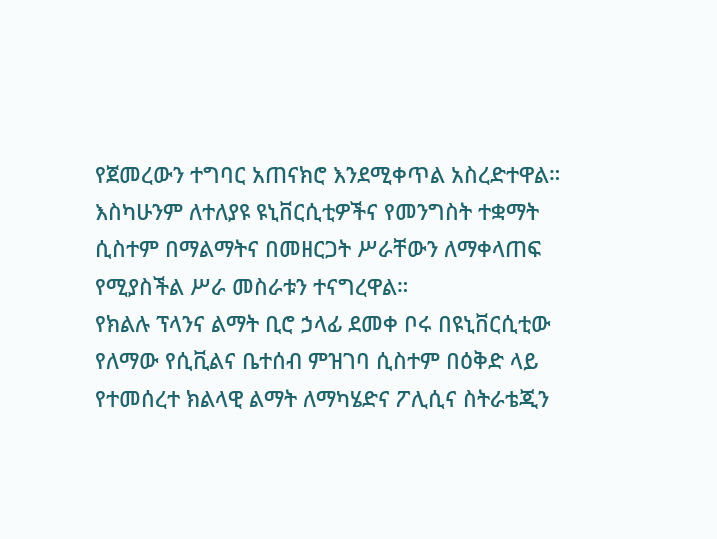የጀመረውን ተግባር አጠናክሮ እንደሚቀጥል አስረድተዋል።
እስካሁንም ለተለያዩ ዩኒቨርሲቲዎችና የመንግስት ተቋማት ሲስተም በማልማትና በመዘርጋት ሥራቸውን ለማቀላጠፍ የሚያስችል ሥራ መስራቱን ተናግረዋል።
የክልሉ ፕላንና ልማት ቢሮ ኃላፊ ደመቀ ቦሩ በዩኒቨርሲቲው የለማው የሲቪልና ቤተሰብ ምዝገባ ሲስተም በዕቅድ ላይ የተመሰረተ ክልላዊ ልማት ለማካሄድና ፖሊሲና ስትራቴጂን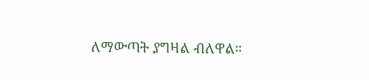ለማውጣት ያግዛል ብለዋል።